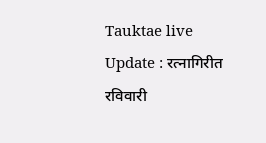Tauktae live Update : रत्नागिरीत रविवारी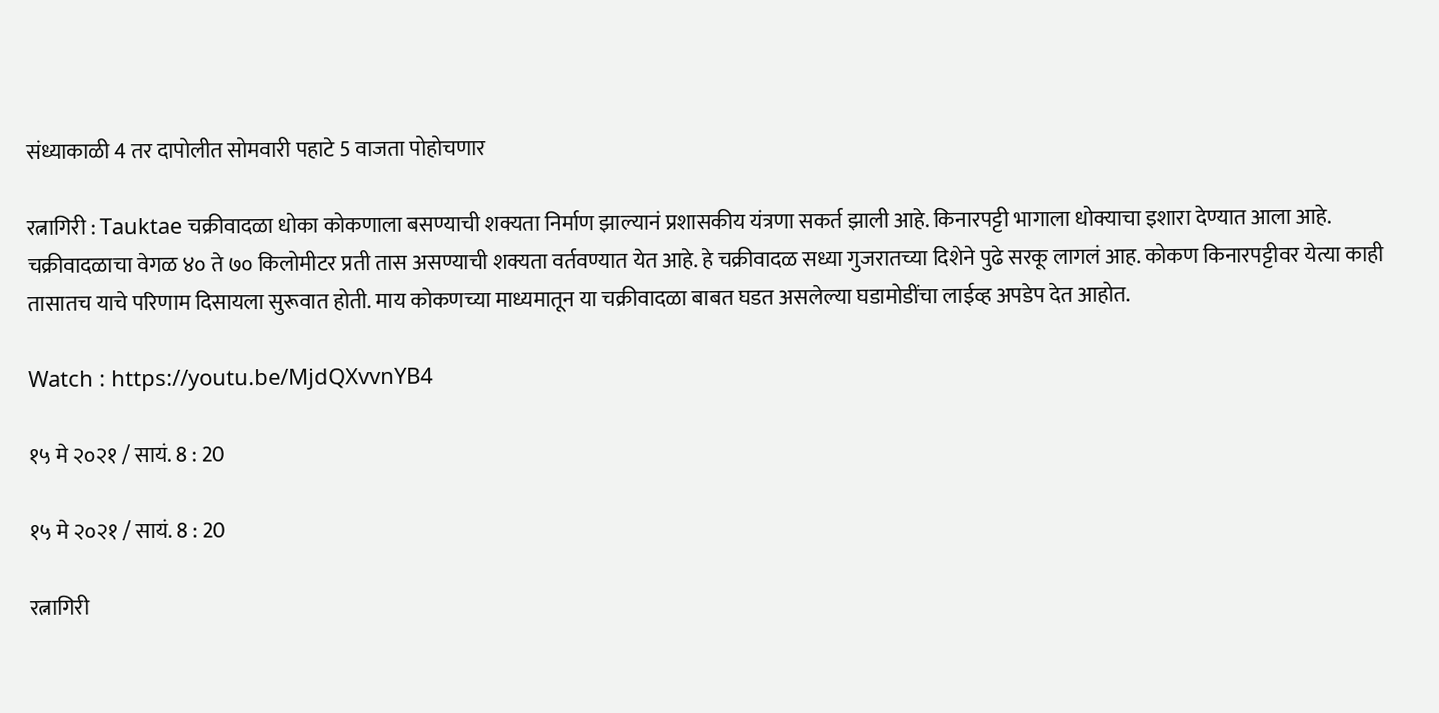संध्याकाळी 4 तर दापोलीत सोमवारी पहाटे 5 वाजता पोहोचणार

रत्नागिरी : Tauktae चक्रीवादळा धोका कोकणाला बसण्याची शक्यता निर्माण झाल्यानं प्रशासकीय यंत्रणा सकर्त झाली आहे. किनारपट्टी भागाला धोक्याचा इशारा देण्यात आला आहे. चक्रीवादळाचा वेगळ ४० ते ७० किलोमीटर प्रती तास असण्याची शक्यता वर्तवण्यात येत आहे. हे चक्रीवादळ सध्या गुजरातच्या दिशेने पुढे सरकू लागलं आह. कोकण किनारपट्टीवर येत्या काही तासातच याचे परिणाम दिसायला सुरूवात होती. माय कोकणच्या माध्यमातून या चक्रीवादळा बाबत घडत असलेल्या घडामोडींचा लाईव्ह अपडेप देत आहोत.

Watch : https://youtu.be/MjdQXvvnYB4

१५ मे २०२१ / सायं. 8 : 20

१५ मे २०२१ / सायं. 8 : 20

रत्नागिरी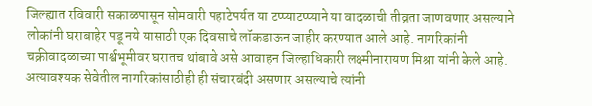जिल्ह्यात रविवारी सकाळपासून सोमवारी पहाटेपर्यत या टप्प्याटप्प्याने या वादळाची तीव्रता जाणवणार असल्याने लोकांनी घराबाहेर पडू नये यासाठी एक दिवसाचे लॉकडाऊन जाहीर करण्यात आले आहे. नागरिकांनी चक्रीवादळाच्या पार्श्वभूमीवर घरातच थांबावे असे आवाहन जिल्हाधिकारी लक्ष्मीनारायण मिश्रा यांनी केले आहे. अत्यावश्यक सेवेतील नागरिकांसाठीही ही संचारबंदी असणार असल्याचे त्यांनी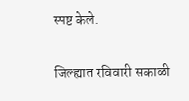स्पष्ट केले.

जिल्ह्यात रविवारी सकाळी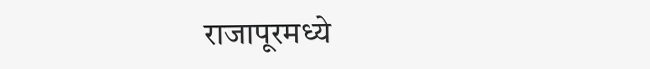राजापूरमध्ये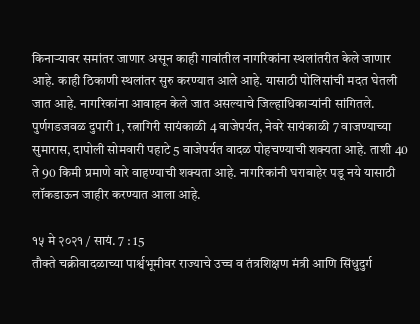किनाऱ्यावर समांतर जाणार असून काही गावांतील नागरिकांना स्थलांतरीत केले जाणार आहे. काही ठिकाणी स्थलांतर सुरु करण्यात आले आहे. यासाठी पोलिसांची मदत घेतली जात आहे. नागरिकांना आवाहन केले जात असल्याचे जिल्हाधिकाऱ्यांनी सांगितले. पुर्णगडजवळ दुपारी 1, रत्नागिरी सायंकाळी 4 वाजेपर्यत, नेवरे सायंकाळी 7 वाजण्याच्या सुमारास, दापोली सोमवारी पहाटे 5 वाजेपर्यत वादळ पोहचण्याची शक्यता आहे. ताशी 40 ते 90 किमी प्रमाणे वारे वाहण्याची शक्यता आहे. नागरिकांनी घराबाहेर पडू नये यासाठी लॉकडाऊन जाहीर करण्यात आला आहे.

१५ मे २०२१ / सायं. 7 : 15
तौक्ते चक्रीवादळाच्या पार्श्वभूमीवर राज्याचे उच्च व तंत्रशिक्षण मंत्री आणि सिंधुदुर्ग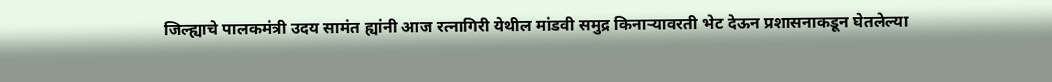जिल्ह्याचे पालकमंत्री उदय सामंत ह्यांनी आज रत्नागिरी येथील मांडवी समुद्र किनाऱ्यावरती भेट देऊन प्रशासनाकडून घेतलेल्या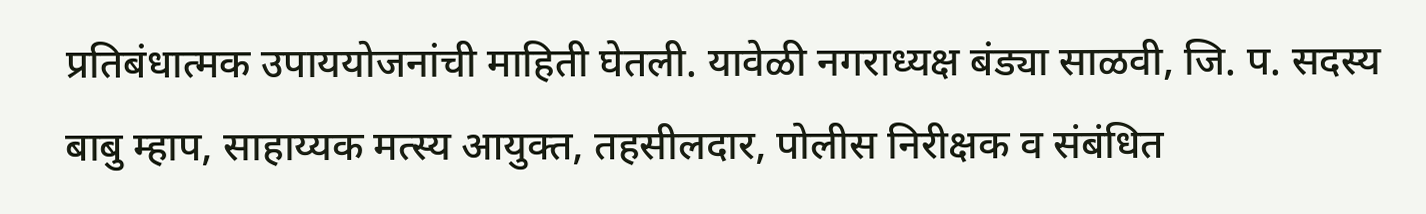प्रतिबंधात्मक उपाययोजनांची माहिती घेतली. यावेळी नगराध्यक्ष बंड्या साळवी, जि. प. सदस्य बाबु म्हाप, साहाय्यक मत्स्य आयुक्त, तहसीलदार, पोलीस निरीक्षक व संबंधित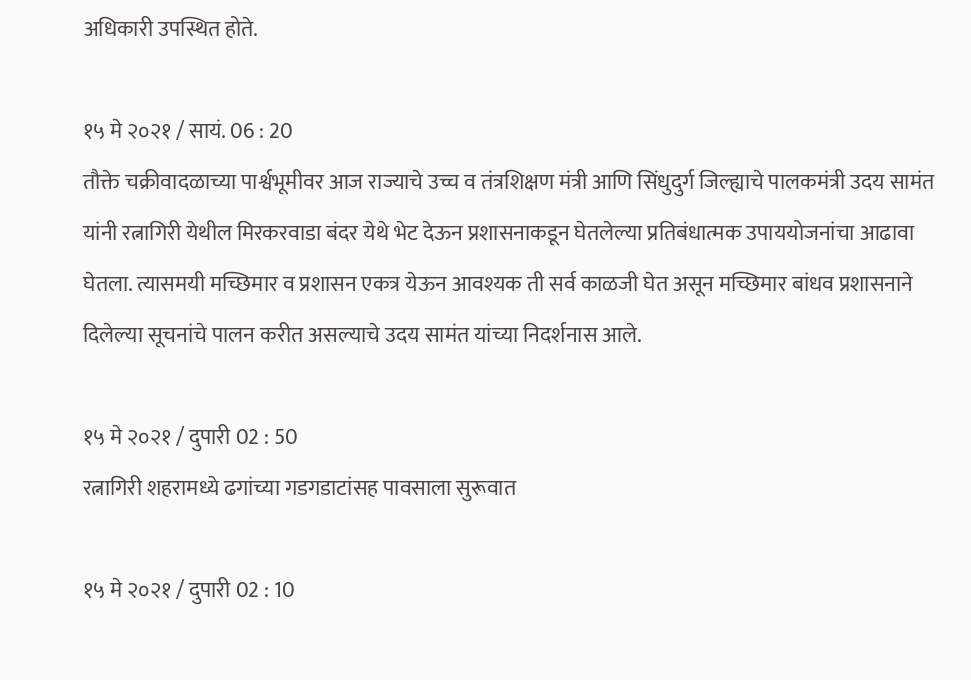अधिकारी उपस्थित होते.

१५ मे २०२१ / सायं. 06 : 20
तौक्ते चक्रीवादळाच्या पार्श्वभूमीवर आज राज्याचे उच्च व तंत्रशिक्षण मंत्री आणि सिंधुदुर्ग जिल्ह्याचे पालकमंत्री उदय सामंत यांनी रत्नागिरी येथील मिरकरवाडा बंदर येथे भेट देऊन प्रशासनाकडून घेतलेल्या प्रतिबंधात्मक उपाययोजनांचा आढावा घेतला. त्यासमयी मच्छिमार व प्रशासन एकत्र येऊन आवश्यक ती सर्व काळजी घेत असून मच्छिमार बांधव प्रशासनाने दिलेल्या सूचनांचे पालन करीत असल्याचे उदय सामंत यांच्या निदर्शनास आले.

१५ मे २०२१ / दुपारी 02 : 50
रत्नागिरी शहरामध्ये ढगांच्या गडगडाटांसह पावसाला सुरूवात

१५ मे २०२१ / दुपारी 02 : 10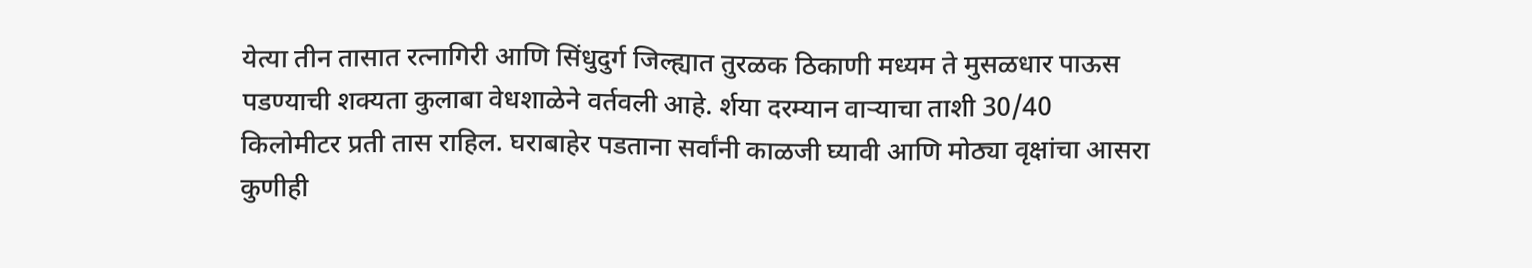येत्या तीन तासात रत्नागिरी आणि सिंधुदुर्ग जिल्ह्यात तुरळक ठिकाणी मध्यम ते मुसळधार पाऊस पडण्याची शक्यता कुलाबा वेधशाळेने वर्तवली आहे. र्शया दरम्यान वाऱ्याचा ताशी 30/40 किलोमीटर प्रती तास राहिल. घराबाहेर पडताना सर्वांनी काळजी घ्यावी आणि मोठ्या वृक्षांचा आसरा कुणीही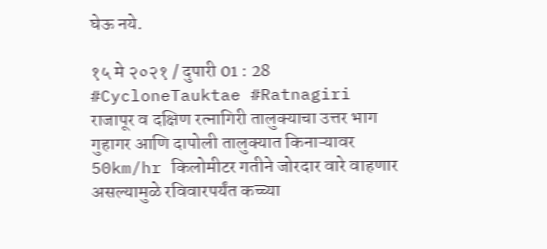घेऊ नये.

१५ मे २०२१ / दुपारी 01 : 28
#CycloneTauktae #Ratnagiri
राजापूर व दक्षिण रत्नागिरी तालुक्याचा उत्तर भाग गुहागर आणि दापोली तालुक्यात किनाऱ्यावर 50km/hr किलोमीटर गतीने जोरदार वारे वाहणार असल्यामुळे रविवारपर्यंत कच्च्या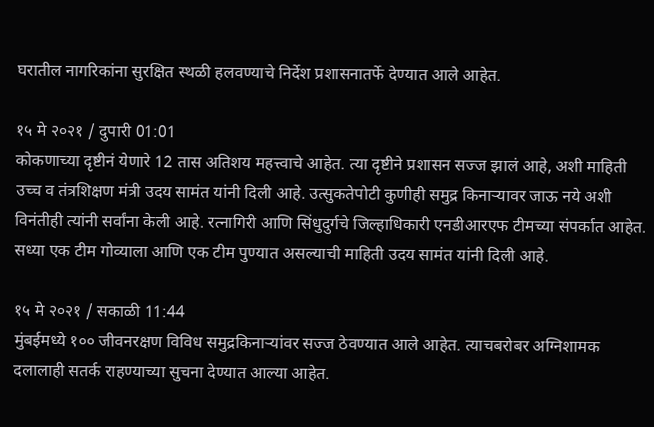घरातील नागरिकांना सुरक्षित स्थळी हलवण्याचे निर्देश प्रशासनातर्फे देण्यात आले आहेत.

१५ मे २०२१ / दुपारी 01:01
कोकणाच्या दृष्टीनं येणारे 12 तास अतिशय महत्त्वाचे आहेत. त्या दृष्टीने प्रशासन सज्ज झालं आहे, अशी माहिती उच्च व तंत्रशिक्षण मंत्री उदय सामंत यांनी दिली आहे. उत्सुकतेपोटी कुणीही समुद्र किनाऱ्यावर जाऊ नये अशी विनंतीही त्यांनी सर्वांना केली आहे. रत्नागिरी आणि सिंधुदुर्गचे जिल्हाधिकारी एनडीआरएफ टीमच्या संपर्कात आहेत. सध्या एक टीम गोव्याला आणि एक टीम पुण्यात असल्याची माहिती उदय सामंत यांनी दिली आहे.

१५ मे २०२१ / सकाळी 11:44
मुंबईमध्ये १०० जीवनरक्षण विविध समुद्रकिनाऱ्यांवर सज्ज ठेवण्यात आले आहेत. त्याचबरोबर अग्निशामक दलालाही सतर्क राहण्याच्या सुचना देण्यात आल्या आहेत.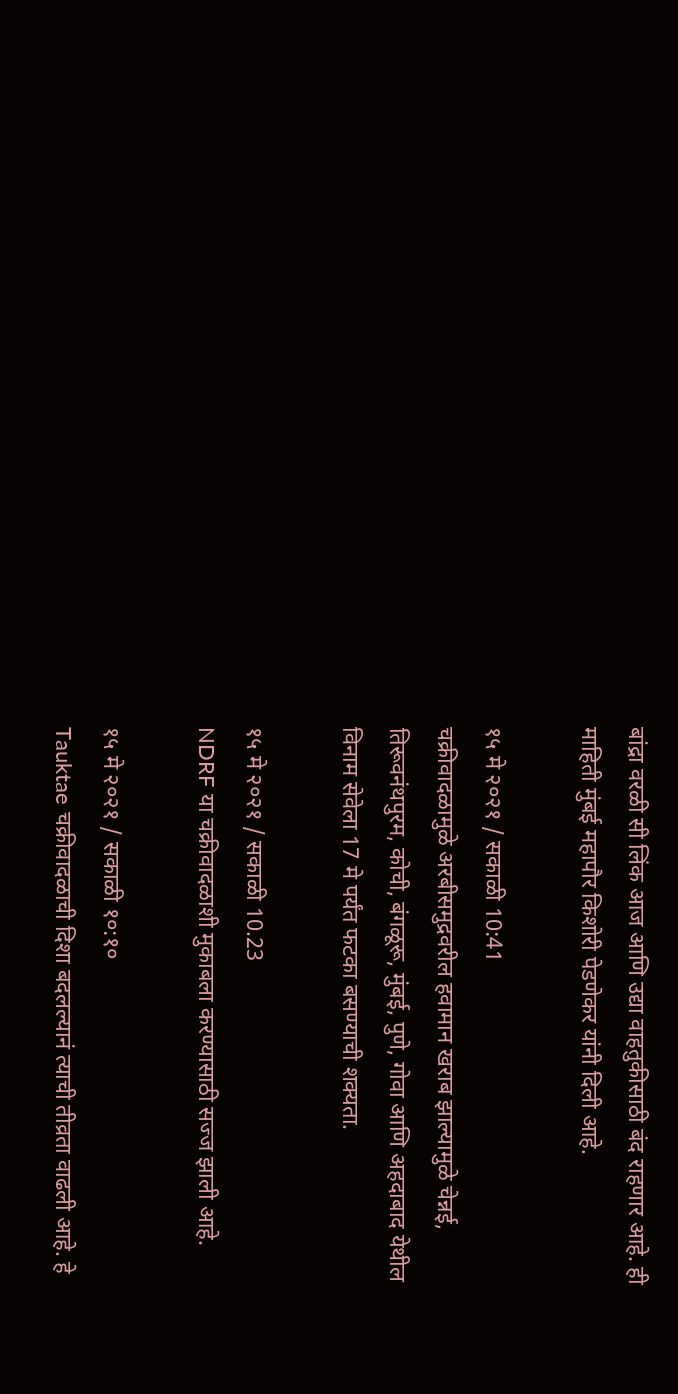बांद्रा वरळी सी लिंक आज आणि उद्या वाहतुकीसाठी बंद राहणार आहे. ही माहिती मुंबई महापौर किशोरी पेडणेकर यांनी दिली आहे.

१५ मे २०२१ / सकाळी 10:41
चक्रीवादळामुळे अरबीसमुद्रवरील हवामान खराब झाल्यामुळे चेन्नई, तिरूवनंथपुरम, कोची, बंगळूरू, मुंबई, पुणे, गोवा आणि अहदाबाद येथील विनाम सेवेला 17 मे पर्यंत फटका बसण्याची शक्यता.

१५ मे २०२१ / सकाळी 10.23
NDRF या चक्रीवादळाशी मुकाबला करण्यासाठी सज्ज झाली आहे.

१५ मे २०२१ / सकाळी १०:१०
Tauktae चक्रीवादळाची दिशा बदलल्यानं त्याची तीव्रता वाढली आहे. हे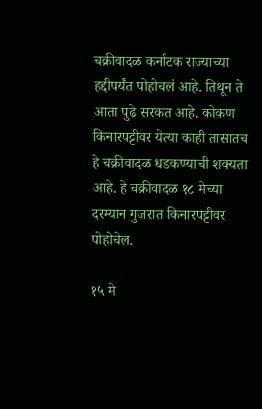चक्रीवादळ कर्नाटक राज्याच्या हद्दीपर्यंत पोहोचलं आहे. तिथून ते आता पुढे सरकत आहे. कोकण किनारपट्टीवर येत्या काही तासातच हे चक्रीवादळ धडकण्याची शक्यता आहे. हे चक्रीवादळ १८ मेच्या दरम्यान गुजरात किनारपट्टीवर पोहोचेल.

१५ मे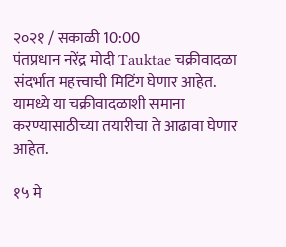२०२१ / सकाळी 10:00
पंतप्रधान नरेंद्र मोदी Tauktae चक्रीवादळा संदर्भात महत्त्वाची मिटिंग घेणार आहेत. यामध्ये या चक्रीवादळाशी समाना करण्यासाठीच्या तयारीचा ते आढावा घेणार आहेत.

१५ मे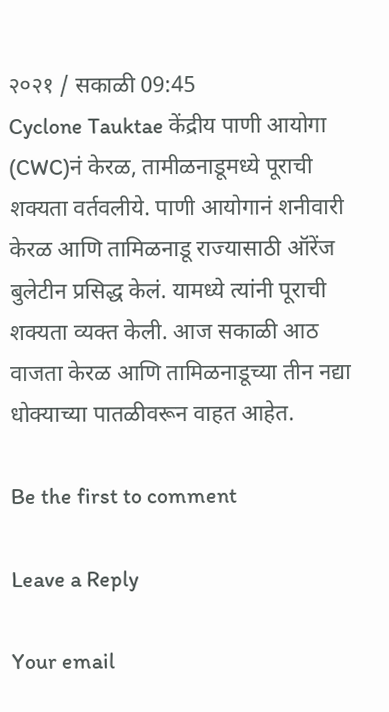२०२१ / सकाळी 09:45
Cyclone Tauktae केंद्रीय पाणी आयोगा (CWC)नं केरळ, तामीळनाडूमध्ये पूराची शक्यता वर्तवलीये. पाणी आयोगानं शनीवारी केरळ आणि तामिळनाडू राज्यासाठी ऑरेंज बुलेटीन प्रसिद्ध केलं. यामध्ये त्यांनी पूराची शक्यता व्यक्त केली. आज सकाळी आठ वाजता केरळ आणि तामिळनाडूच्या तीन नद्या धोक्याच्या पातळीवरून वाहत आहेत.

Be the first to comment

Leave a Reply

Your email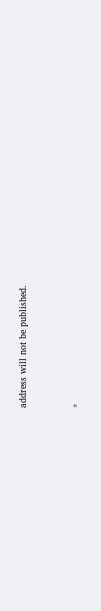address will not be published.


*